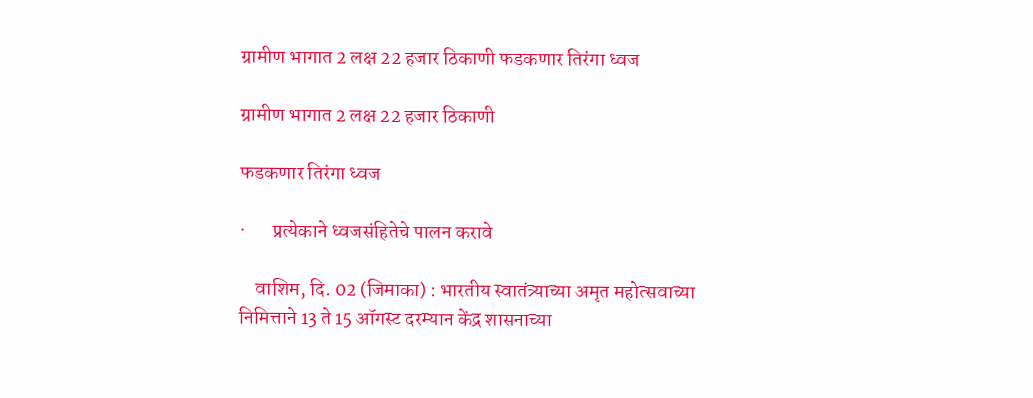ग्रामीण भागात 2 लक्ष 22 हजार ठिकाणी फडकणार तिरंगा ध्वज

ग्रामीण भागात 2 लक्ष 22 हजार ठिकाणी

फडकणार तिरंगा ध्वज

·       प्रत्येकाने ध्वजसंहितेचे पालन करावे

    वाशिम, दि. 02 (जिमाका) : भारतीय स्वातंत्र्याच्या अमृत महोत्सवाच्या निमित्ताने 13 ते 15 ऑगस्ट दरम्यान केंद्र शासनाच्या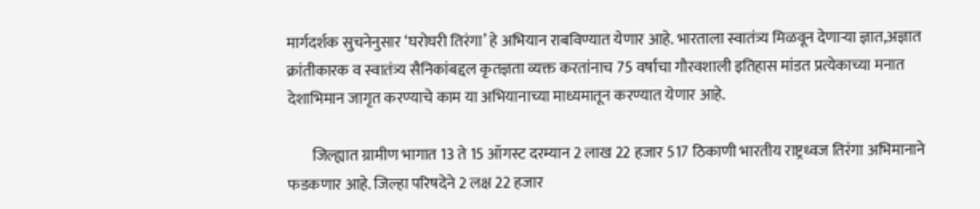मार्गदर्शक सुचनेनुसार ‘घरोघरी तिरंगा’ हे अभियान राबविण्यात येणार आहे. भारताला स्वातंत्र्य मिळवून देणाऱ्या ज्ञात,अज्ञात क्रांतीकारक व स्वातंत्र्य सैनिकांबद्दल कृतज्ञता व्यक्त करतांनाच 75 वर्षाचा गौरवशाली इतिहास मांडत प्रत्येकाच्या मनात देशाभिमान जागृत करण्याचे काम या अभियानाच्या माध्यमातून करण्यात येणार आहे.

        जिल्ह्यात ग्रामीण भागात 13 ते 15 ऑगस्ट दरम्यान 2 लाख 22 हजार 517 ठिकाणी भारतीय राष्ट्रध्वज तिरंगा अभिमानाने फडकणार आहे. जिल्हा परिषदेने 2 लक्ष 22 हजार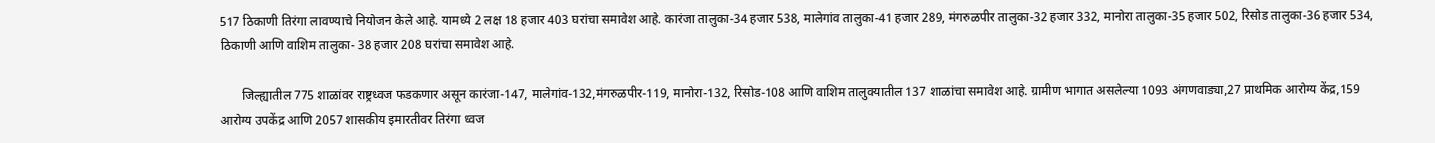517 ठिकाणी तिरंगा लावण्याचे नियोजन केले आहे. यामध्ये 2 लक्ष 18 हजार 403 घरांचा समावेश आहे. कारंजा तालुका-34 हजार 538, मालेगांव तालुका-41 हजार 289, मंगरुळपीर तालुका-32 हजार 332, मानोरा तालुका-35 हजार 502, रिसोड तालुका-36 हजार 534, ठिकाणी आणि वाशिम तालुका- 38 हजार 208 घरांचा समावेश आहे.

       जिल्ह्यातील 775 शाळांवर राष्ट्रध्वज फडकणार असून कारंजा-147, मालेगांव-132,मंगरुळपीर-119, मानोरा-132, रिसोड-108 आणि वाशिम तालुक्यातील 137 शाळांचा समावेश आहे. ग्रामीण भागात असलेल्या 1093 अंगणवाड्या,27 प्राथमिक आरोग्य केंद्र,159 आरोग्य उपकेंद्र आणि 2057 शासकीय इमारतीवर तिरंगा ध्वज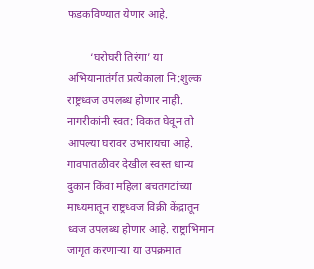फडकविण्यात येणार आहे.

        ‘घरोघरी तिरंगा’ या अभियानातंर्गत प्रत्येकाला नि:शुल्क राष्ट्रध्वज उपलब्ध होणार नाही. नागरीकांनी स्वत: विकत घेवून तो आपल्या घरावर उभारायचा आहे. गावपातळीवर देखील स्वस्त धान्य दुकान किंवा महिला बचतगटांच्या माध्यमातून राष्ट्रध्वज विक्री केंद्रातून ध्वज उपलब्ध होणार आहे. राष्ट्राभिमान जागृत करणाऱ्या या उपक्रमात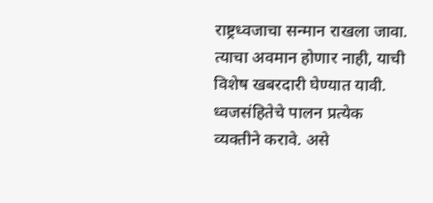राष्ट्रध्वजाचा सन्मान राखला जावा. त्याचा अवमान होणार नाही, याची विशेष खबरदारी घेण्यात यावी. ध्वजसंहितेचे पालन प्रत्येक व्यक्तीने करावे. असे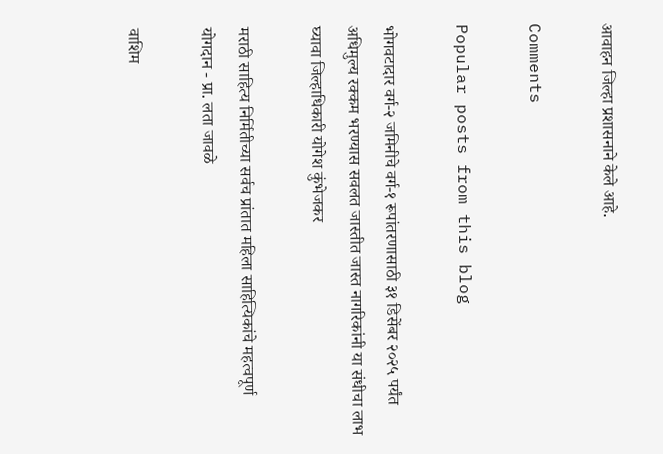आवाहन जिल्हा प्रशासनाने केले आहे.

Comments

Popular posts from this blog

भोगवटादार वर्ग-२ जमिनीचे वर्ग-१ रूपांतरणासाठी ३१ डिसेंबर २०२५ पर्यंत अधिमुल्य रक्कम भरण्यास सवलत जास्तीत जास्त नागरिकांनी या संधीचा लाभ घ्यावा जिल्हाधिकारी योगेश कुंभेजकर

मराठी साहित्य निर्मितीच्या सर्वच प्रांतात महिला साहित्यिकांचे महत्वपूर्ण योगदान - प्रा. लता जावळे

वाशिम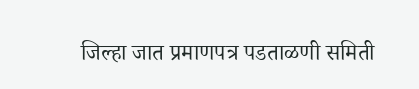जिल्हा जात प्रमाणपत्र पडताळणी समिती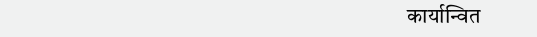कार्यान्वित